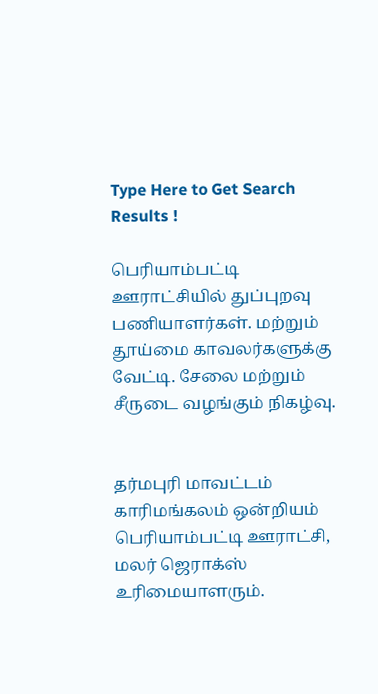Type Here to Get Search Results !

பெரியாம்பட்டி ஊராட்சியில் துப்புறவு பணியாளர்கள். மற்றும் தூய்மை காவலர்களுக்கு வேட்டி. சேலை மற்றும் சீருடை வழங்கும் நிகழ்வு.


தர்மபுரி மாவட்டம் காரிமங்கலம் ஒன்றியம் பெரியாம்பட்டி ஊராட்சி, மலர் ஜெராக்ஸ் உரிமையாளரும்.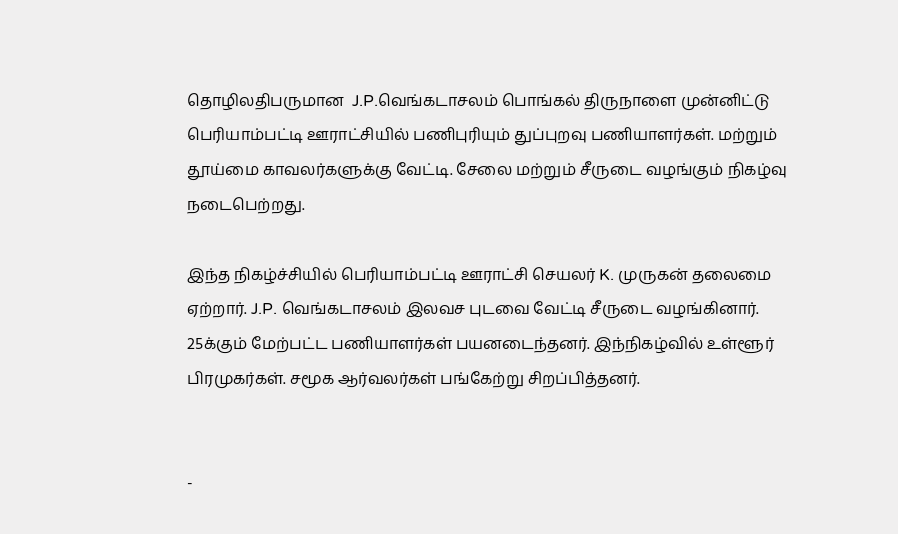தொழிலதிபருமான  J.P.வெங்கடாசலம் பொங்கல் திருநாளை முன்னிட்டு பெரியாம்பட்டி ஊராட்சியில் பணிபுரியும் துப்புறவு பணியாளர்கள். மற்றும் தூய்மை காவலர்களுக்கு வேட்டி. சேலை மற்றும் சீருடை வழங்கும் நிகழ்வு நடைபெற்றது.

இந்த நிகழ்ச்சியில் பெரியாம்பட்டி ஊராட்சி செயலர் K. முருகன் தலைமை ஏற்றார். J.P. வெங்கடாசலம் இலவச புடவை வேட்டி சீருடை வழங்கினார். 25க்கும் மேற்பட்ட பணியாளர்கள் பயனடைந்தனர். இந்நிகழ்வில் உள்ளூர் பிரமுகர்கள். சமூக ஆர்வலர்கள் பங்கேற்று சிறப்பித்தனர்.


-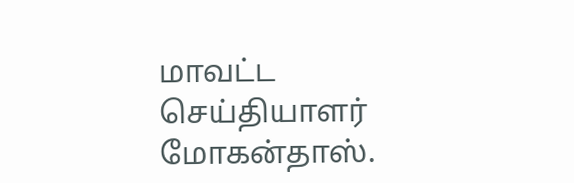மாவட்ட செய்தியாளர் மோகன்தாஸ்.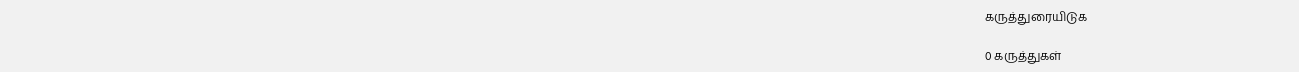கருத்துரையிடுக

0 கருத்துகள்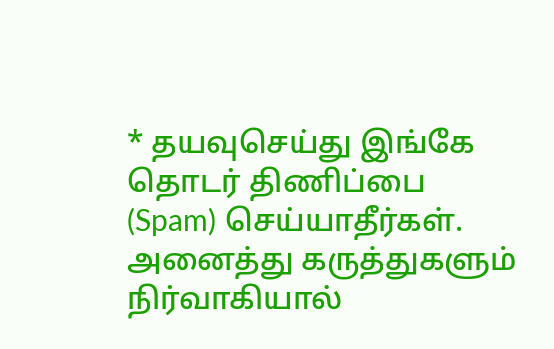* தயவுசெய்து இங்கே தொடர் திணிப்பை (Spam) செய்யாதீர்கள். அனைத்து கருத்துகளும் நிர்வாகியால்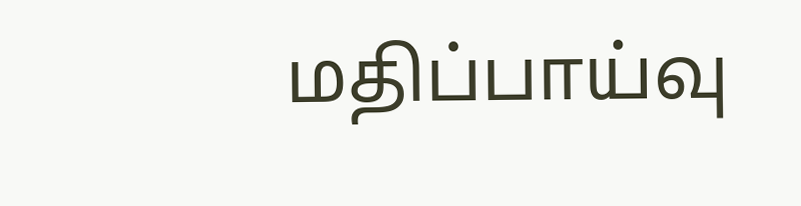மதிப்பாய்வு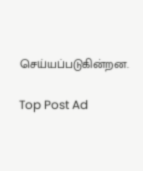செய்யப்படுகின்றன.

Top Post Ad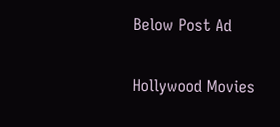Below Post Ad

Hollywood Movies